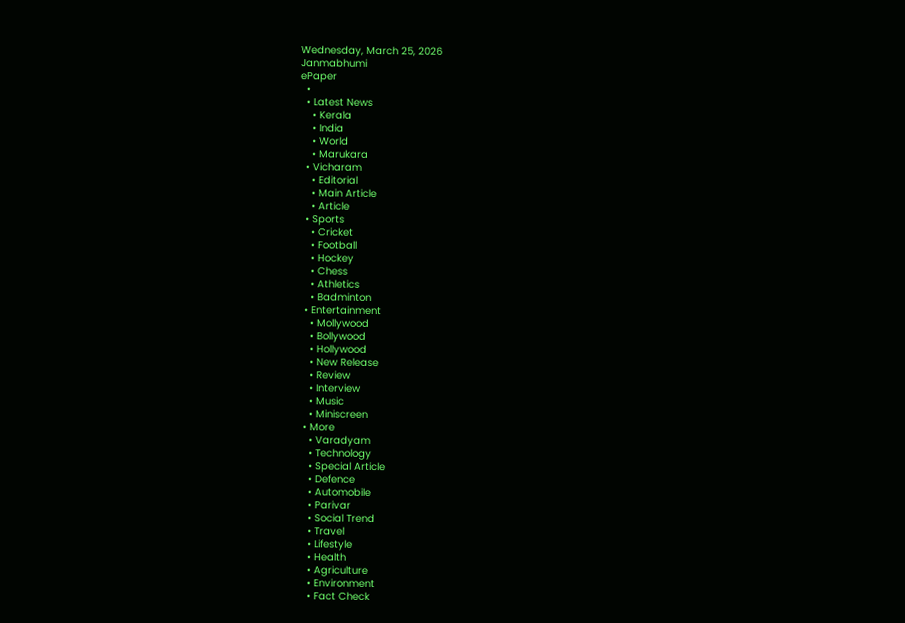Wednesday, March 25, 2026
Janmabhumi
ePaper
  •
  • Latest News
    • Kerala
    • India
    • World
    • Marukara
  • Vicharam
    • Editorial
    • Main Article
    • Article
  • Sports
    • Cricket
    • Football
    • Hockey
    • Chess
    • Athletics
    • Badminton
  • Entertainment
    • Mollywood
    • Bollywood
    • Hollywood
    • New Release
    • Review
    • Interview
    • Music
    • Miniscreen
  • More
    • Varadyam
    • Technology
    • Special Article
    • Defence
    • Automobile
    • Parivar
    • Social Trend
    • Travel
    • Lifestyle
    • Health
    • Agriculture
    • Environment
    • Fact Check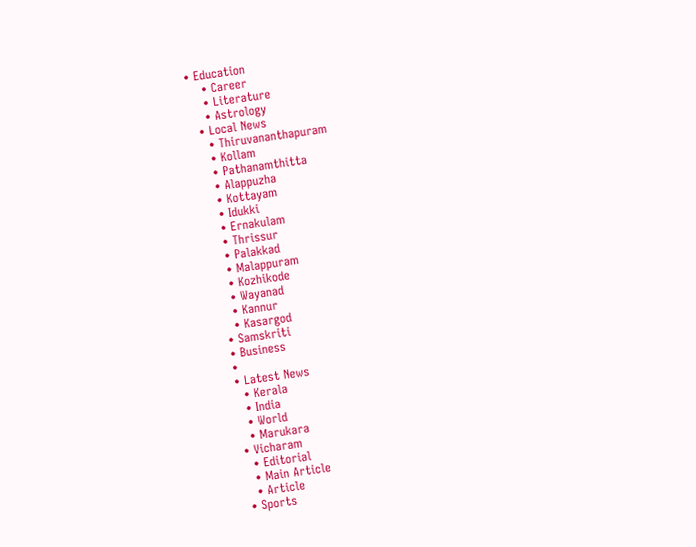• Education
    • Career
    • Literature
    • Astrology
  • Local News
    • Thiruvananthapuram
    • Kollam
    • Pathanamthitta
    • Alappuzha
    • Kottayam
    • Idukki
    • Ernakulam
    • Thrissur
    • Palakkad
    • Malappuram
    • Kozhikode
    • Wayanad
    • Kannur
    • Kasargod
  • Samskriti
  • Business
  •
  • Latest News
    • Kerala
    • India
    • World
    • Marukara
  • Vicharam
    • Editorial
    • Main Article
    • Article
  • Sports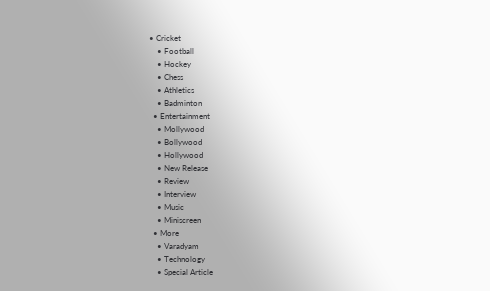• Cricket
    • Football
    • Hockey
    • Chess
    • Athletics
    • Badminton
  • Entertainment
    • Mollywood
    • Bollywood
    • Hollywood
    • New Release
    • Review
    • Interview
    • Music
    • Miniscreen
  • More
    • Varadyam
    • Technology
    • Special Article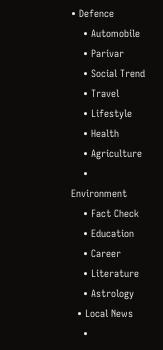• Defence
    • Automobile
    • Parivar
    • Social Trend
    • Travel
    • Lifestyle
    • Health
    • Agriculture
    • Environment
    • Fact Check
    • Education
    • Career
    • Literature
    • Astrology
  • Local News
    •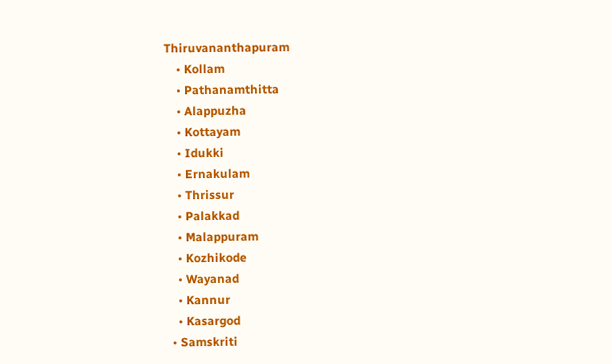Thiruvananthapuram
    • Kollam
    • Pathanamthitta
    • Alappuzha
    • Kottayam
    • Idukki
    • Ernakulam
    • Thrissur
    • Palakkad
    • Malappuram
    • Kozhikode
    • Wayanad
    • Kannur
    • Kasargod
  • Samskriti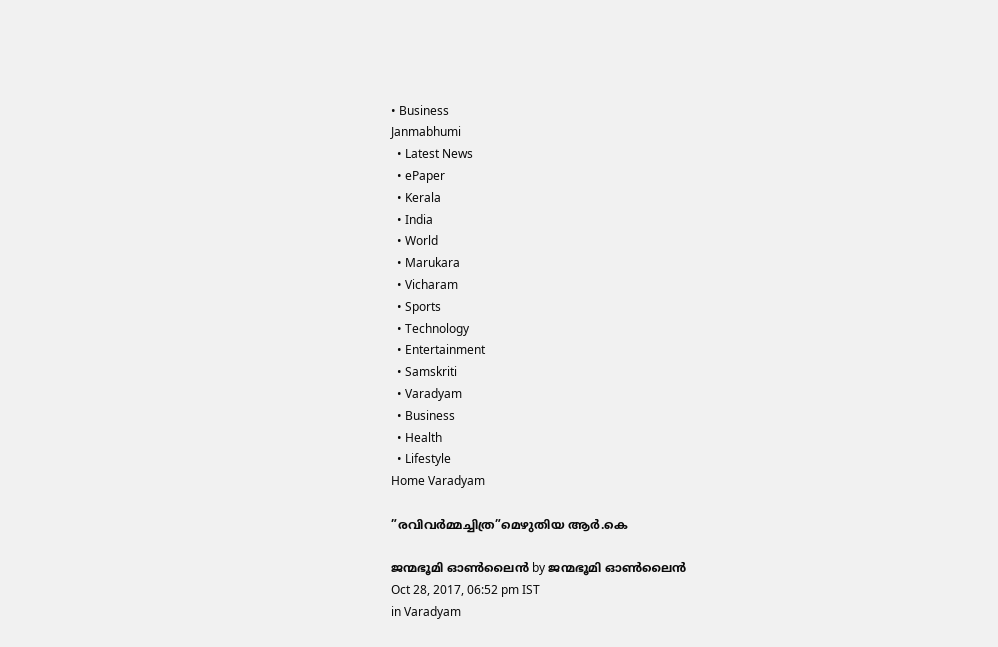• Business
Janmabhumi
  • Latest News
  • ePaper
  • Kerala
  • India
  • World
  • Marukara
  • Vicharam
  • Sports
  • Technology
  • Entertainment
  • Samskriti
  • Varadyam
  • Business
  • Health
  • Lifestyle
Home Varadyam

”രവിവര്‍മ്മച്ചിത്ര”മെഴുതിയ ആര്‍.കെ

ജന്മഭൂമി ഓണ്‍ലൈന്‍ by ജന്മഭൂമി ഓണ്‍ലൈന്‍
Oct 28, 2017, 06:52 pm IST
in Varadyam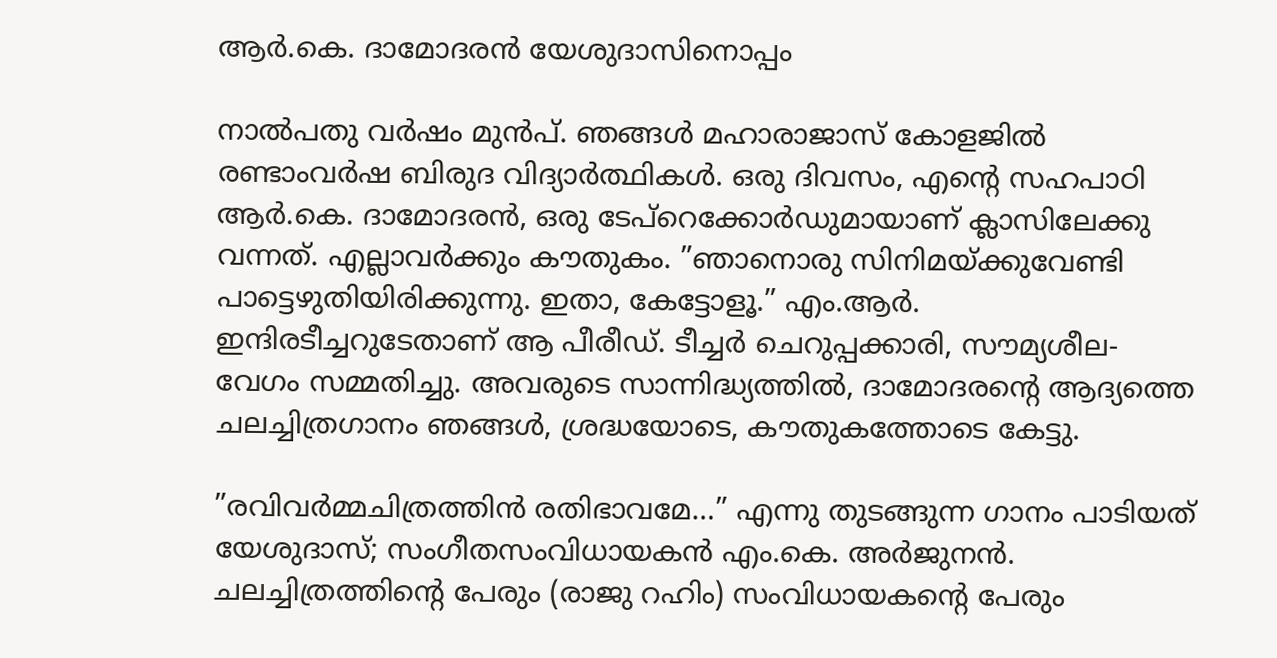ആര്‍.കെ. ദാമോദരന്‍ യേശുദാസിനൊപ്പം

നാല്‍പതു വര്‍ഷം മുന്‍പ്. ഞങ്ങള്‍ മഹാരാജാസ് കോളജില്‍ രണ്ടാംവര്‍ഷ ബിരുദ വിദ്യാര്‍ത്ഥികള്‍. ഒരു ദിവസം, എന്റെ സഹപാഠി ആര്‍.കെ. ദാമോദരന്‍, ഒരു ടേപ്‌റെക്കോര്‍ഡുമായാണ് ക്ലാസിലേക്കു വന്നത്. എല്ലാവര്‍ക്കും കൗതുകം. ”ഞാനൊരു സിനിമയ്‌ക്കുവേണ്ടി പാട്ടെഴുതിയിരിക്കുന്നു. ഇതാ, കേട്ടോളൂ.” എം.ആര്‍. ഇന്ദിരടീച്ചറുടേതാണ് ആ പീരീഡ്. ടീച്ചര്‍ ചെറുപ്പക്കാരി, സൗമ്യശീല- വേഗം സമ്മതിച്ചു. അവരുടെ സാന്നിദ്ധ്യത്തില്‍, ദാമോദരന്റെ ആദ്യത്തെ ചലച്ചിത്രഗാനം ഞങ്ങള്‍, ശ്രദ്ധയോടെ, കൗതുകത്തോടെ കേട്ടു.

”രവിവര്‍മ്മചിത്രത്തിന്‍ രതിഭാവമേ…” എന്നു തുടങ്ങുന്ന ഗാനം പാടിയത് യേശുദാസ്; സംഗീതസംവിധായകന്‍ എം.കെ. അര്‍ജുനന്‍. ചലച്ചിത്രത്തിന്റെ പേരും (രാജു റഹിം) സംവിധായകന്റെ പേരും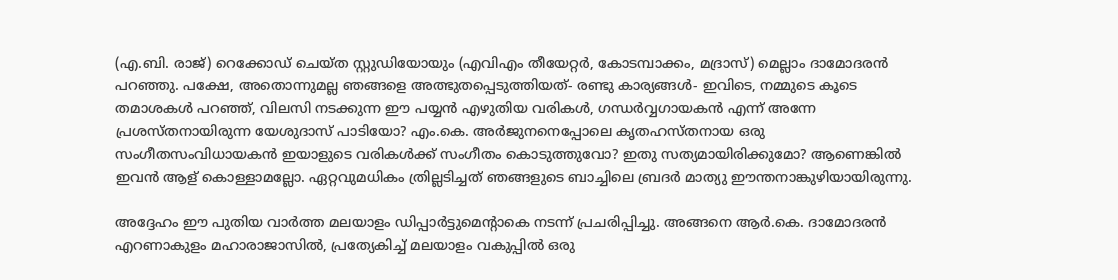(എ.ബി. രാജ്) റെക്കോഡ് ചെയ്ത സ്റ്റുഡിയോയും (എവിഎം തീയേറ്റര്‍, കോടമ്പാക്കം, മദ്രാസ്) മെല്ലാം ദാമോദരന്‍ പറഞ്ഞു. പക്ഷേ, അതൊന്നുമല്ല ഞങ്ങളെ അത്ഭുതപ്പെടുത്തിയത്- രണ്ടു കാര്യങ്ങള്‍- ഇവിടെ, നമ്മുടെ കൂടെ തമാശകള്‍ പറഞ്ഞ്, വിലസി നടക്കുന്ന ഈ പയ്യന്‍ എഴുതിയ വരികള്‍, ഗന്ധര്‍വ്വഗായകന്‍ എന്ന് അന്നേ പ്രശസ്തനായിരുന്ന യേശുദാസ് പാടിയോ? എം.കെ. അര്‍ജുനനെപ്പോലെ കൃതഹസ്തനായ ഒരു സംഗീതസംവിധായകന്‍ ഇയാളുടെ വരികള്‍ക്ക് സംഗീതം കൊടുത്തുവോ? ഇതു സത്യമായിരിക്കുമോ? ആണെങ്കില്‍ ഇവന്‍ ആള് കൊള്ളാമല്ലോ. ഏറ്റവുമധികം ത്രില്ലടിച്ചത് ഞങ്ങളുടെ ബാച്ചിലെ ബ്രദര്‍ മാത്യു ഈന്തനാങ്കുഴിയായിരുന്നു.

അദ്ദേഹം ഈ പുതിയ വാര്‍ത്ത മലയാളം ഡിപ്പാര്‍ട്ടുമെന്റാകെ നടന്ന് പ്രചരിപ്പിച്ചു. അങ്ങനെ ആര്‍.കെ. ദാമോദരന്‍ എറണാകുളം മഹാരാജാസില്‍, പ്രത്യേകിച്ച് മലയാളം വകുപ്പില്‍ ഒരു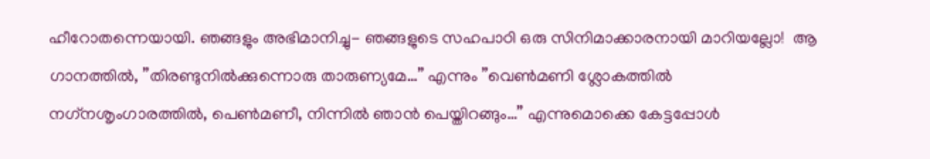ഹീറോതന്നെയായി. ഞങ്ങളും അഭിമാനിച്ചു- ഞങ്ങളുടെ സഹപാഠി ഒരു സിനിമാക്കാരനായി മാറിയല്ലോ!  ആ ഗാനത്തില്‍, ”തിരണ്ടുനില്‍ക്കുന്നൊരു താരുണ്യമേ…” എന്നും ”വെണ്‍മണി ശ്ലോകത്തില്‍ നഗ്‌നശൃംഗാരത്തില്‍, പെണ്‍മണീ, നിന്നില്‍ ഞാന്‍ പെയ്തിറങ്ങും…” എന്നുമൊക്കെ കേട്ടപ്പോള്‍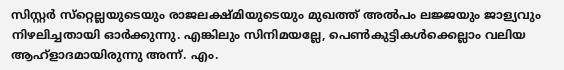സിസ്റ്റര്‍ സ്‌റ്റെല്ലയുടെയും രാജലക്ഷ്മിയുടെയും മുഖത്ത് അല്‍പം ലജ്ജയും ജാള്യവും നിഴലിച്ചതായി ഓര്‍ക്കുന്നു. എങ്കിലും സിനിമയല്ലേ, പെണ്‍കുട്ടികള്‍ക്കെല്ലാം വലിയ ആഹ്‌ളാദമായിരുന്നു അന്ന്. എം.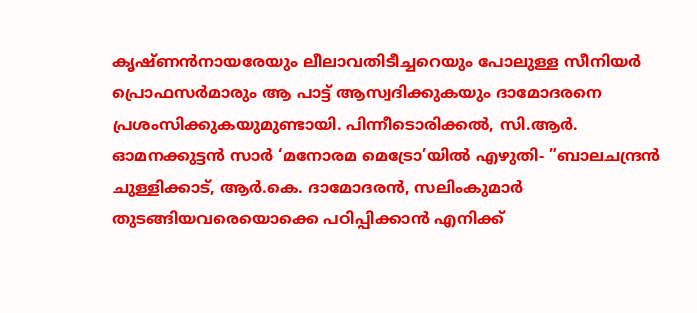കൃഷ്ണന്‍നായരേയും ലീലാവതിടീച്ചറെയും പോലുള്ള സീനിയര്‍ പ്രൊഫസര്‍മാരും ആ പാട്ട് ആസ്വദിക്കുകയും ദാമോദരനെ പ്രശംസിക്കുകയുമുണ്ടായി. പിന്നീടൊരിക്കല്‍, സി.ആര്‍. ഓമനക്കുട്ടന്‍ സാര്‍ ‘മനോരമ മെട്രോ’യില്‍ എഴുതി- ”ബാലചന്ദ്രന്‍ ചുള്ളിക്കാട്, ആര്‍.കെ. ദാമോദരന്‍, സലിംകുമാര്‍ തുടങ്ങിയവരെയൊക്കെ പഠിപ്പിക്കാന്‍ എനിക്ക്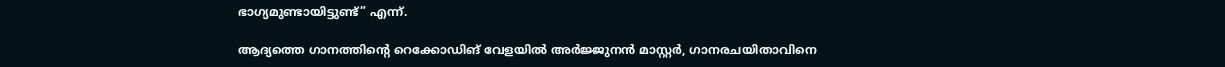ഭാഗ്യമുണ്ടായിട്ടുണ്ട്” എന്ന്.

ആദ്യത്തെ ഗാനത്തിന്റെ റെക്കോഡിങ് വേളയില്‍ അര്‍ജ്ജുനന്‍ മാസ്റ്റര്‍, ഗാനരചയിതാവിനെ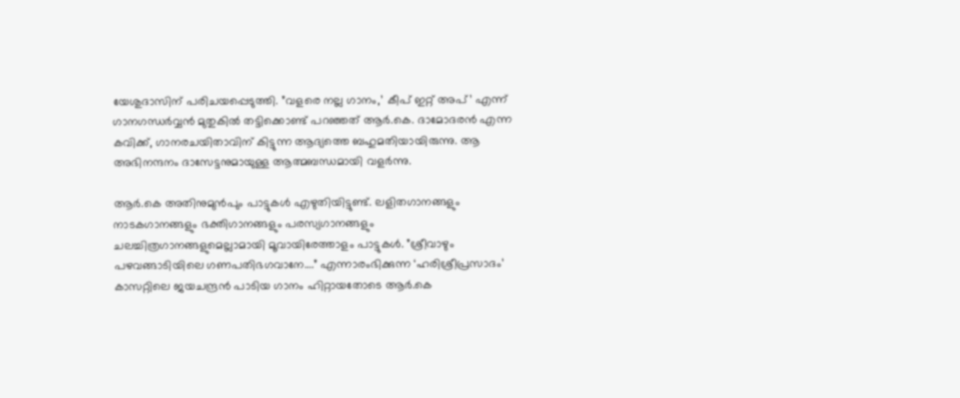യേശുദാസിന് പരിചയപ്പെടുത്തി. ”വളരെ നല്ല ഗാനം,’ കീപ് ഇറ്റ് അപ്’ എന്ന് ഗാനഗന്ധര്‍വ്വന്‍ മുതുകില്‍ തട്ടിക്കൊണ്ട് പറഞ്ഞത് ആര്‍.കെ. ദാമോദരന്‍ എന്ന കവിക്ക്, ഗാനരചയിതാവിന് കിട്ടുന്ന ആദ്യത്തെ ബഹുമതിയായിരുന്നു. ആ അഭിനന്ദനം ദാസേട്ടനുമായുള്ള ആത്മബന്ധമായി വളര്‍ന്നു.

ആര്‍.കെ അതിനുമുന്‍പും പാട്ടുകള്‍ എഴുതിയിട്ടുണ്ട്. ലളിതഗാനങ്ങളും നാടകഗാനങ്ങളും ഭക്തിഗാനങ്ങളും പരസ്യഗാനങ്ങളും ചലച്ചിത്രഗാനങ്ങളുമെല്ലാമായി മൂവായിരേത്താളം പാട്ടുകള്‍. ”ശ്രീവാഴും പഴവങ്ങാടിയിലെ ഗണപതിഭഗവാനേ….” എന്നാരംഭിക്കുന്ന ‘ഹരിശ്രീപ്രസാദം’ കാസറ്റിലെ ജയചന്ദ്രന്‍ പാടിയ ഗാനം ഹിറ്റായതോടെ ആര്‍.കെ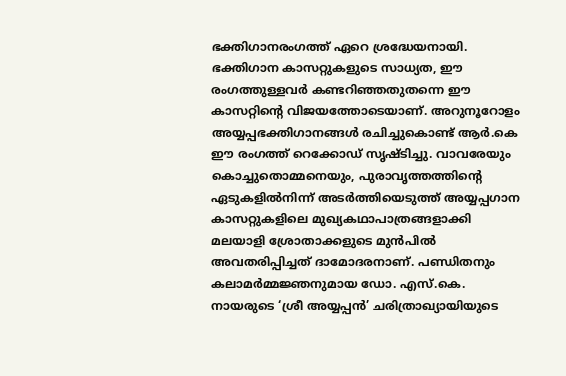ഭക്തിഗാനരംഗത്ത് ഏറെ ശ്രദ്ധേയനായി. ഭക്തിഗാന കാസറ്റുകളുടെ സാധ്യത, ഈ രംഗത്തുള്ളവര്‍ കണ്ടറിഞ്ഞതുതന്നെ ഈ കാസറ്റിന്റെ വിജയത്തോടെയാണ്. അറുനൂറോളം അയ്യപ്പഭക്തിഗാനങ്ങള്‍ രചിച്ചുകൊണ്ട് ആര്‍.കെ ഈ രംഗത്ത് റെക്കോഡ് സൃഷ്ടിച്ചു. വാവരേയും കൊച്ചുതൊമ്മനെയും, പുരാവൃത്തത്തിന്റെ ഏടുകളില്‍നിന്ന് അടര്‍ത്തിയെടുത്ത് അയ്യപ്പഗാന കാസറ്റുകളിലെ മുഖ്യകഥാപാത്രങ്ങളാക്കി മലയാളി ശ്രോതാക്കളുടെ മുന്‍പില്‍ അവതരിപ്പിച്ചത് ദാമോദരനാണ്. പണ്ഡിതനും കലാമര്‍മ്മജ്ഞനുമായ ഡോ. എസ്.കെ. നായരുടെ ‘ശ്രീ അയ്യപ്പന്‍’ ചരിത്രാഖ്യായിയുടെ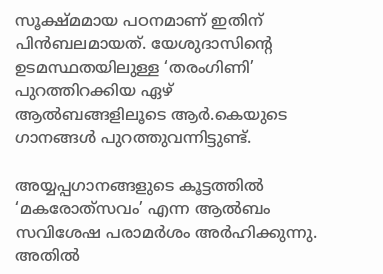സൂക്ഷ്മമായ പഠനമാണ് ഇതിന് പിന്‍ബലമായത്. യേശുദാസിന്റെ ഉടമസ്ഥതയിലുള്ള ‘തരംഗിണി’ പുറത്തിറക്കിയ ഏഴ് ആല്‍ബങ്ങളിലൂടെ ആര്‍.കെയുടെ ഗാനങ്ങള്‍ പുറത്തുവന്നിട്ടുണ്ട്.

അയ്യപ്പഗാനങ്ങളുടെ കൂട്ടത്തില്‍ ‘മകരോത്‌സവം’ എന്ന ആല്‍ബം സവിശേഷ പരാമര്‍ശം അര്‍ഹിക്കുന്നു. അതില്‍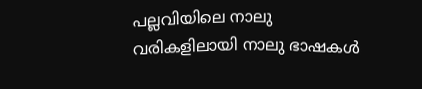പല്ലവിയിലെ നാലു വരികളിലായി നാലു ഭാഷകള്‍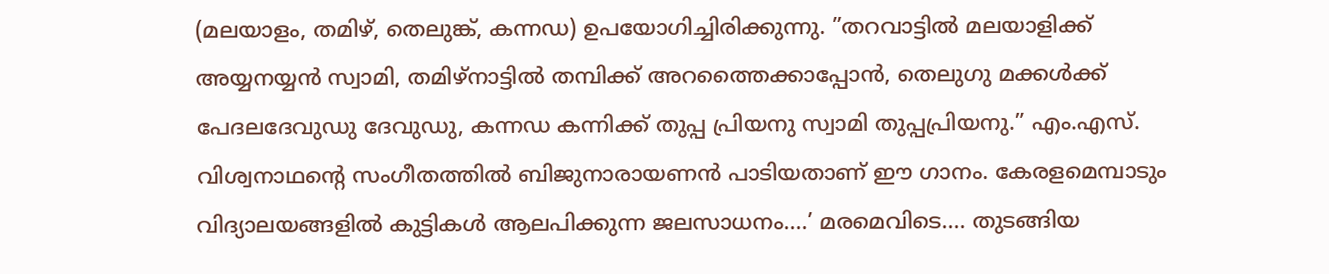(മലയാളം, തമിഴ്, തെലുങ്ക്, കന്നഡ) ഉപയോഗിച്ചിരിക്കുന്നു. ”തറവാട്ടില്‍ മലയാളിക്ക് അയ്യനയ്യന്‍ സ്വാമി, തമിഴ്‌നാട്ടില്‍ തമ്പിക്ക് അറത്തൈക്കാപ്പോന്‍, തെലുഗു മക്കള്‍ക്ക് പേദലദേവുഡു ദേവുഡു, കന്നഡ കന്നിക്ക് തുപ്പ പ്രിയനു സ്വാമി തുപ്പപ്രിയനു.” എം.എസ്. വിശ്വനാഥന്റെ സംഗീതത്തില്‍ ബിജുനാരായണന്‍ പാടിയതാണ് ഈ ഗാനം. കേരളമെമ്പാടും വിദ്യാലയങ്ങളില്‍ കുട്ടികള്‍ ആലപിക്കുന്ന ജലസാധനം….’ മരമെവിടെ…. തുടങ്ങിയ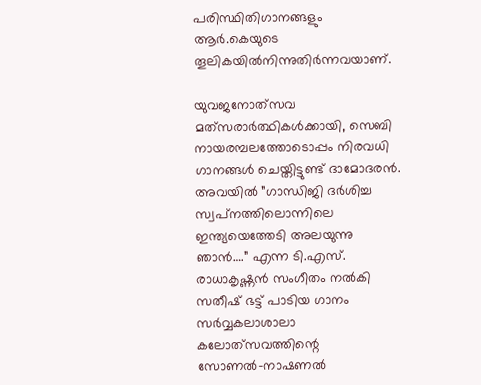പരിസ്ഥിതിഗാനങ്ങളും ആര്‍.കെയുടെ തൂലികയില്‍നിന്നുതിര്‍ന്നവയാണ്.

യുവജനോത്‌സവ മത്‌സരാര്‍ത്ഥികള്‍ക്കായി, സെബി നായരമ്പലത്തോടൊപ്പം നിരവധി ഗാനങ്ങള്‍ ചെയ്തിട്ടുണ്ട് ദാമോദരന്‍. അവയില്‍ ”ഗാന്ധിജി ദര്‍ശിച്ച സ്വപ്‌നത്തിലൊന്നിലെ ഇന്ത്യയെത്തേടി അലയുന്നു ഞാന്‍….” എന്ന ടി.എസ്. രാധാകൃഷ്ണന്‍ സംഗീതം നല്‍കി സതീഷ് ഭട്ട് പാടിയ ഗാനം സര്‍വ്വകലാശാലാ കലോത്‌സവത്തിന്റെ സോണല്‍-നാഷണല്‍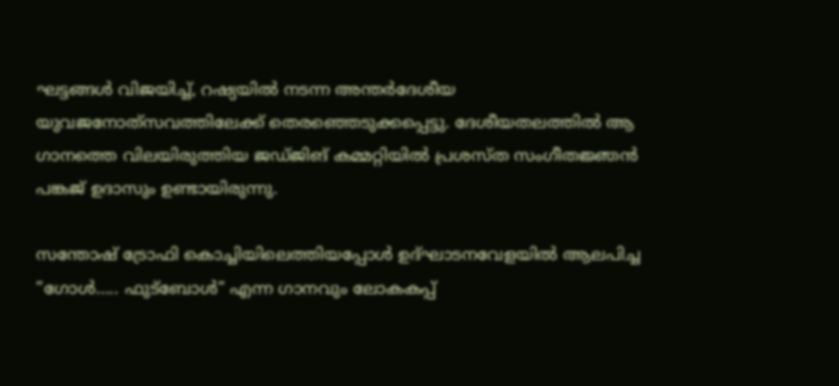ഘട്ടങ്ങള്‍ വിജയിച്ച്, റഷ്യയില്‍ നടന്ന അന്തര്‍ദേശീയ യുവജനോത്‌സവത്തിലേക്ക് തെരഞ്ഞെടുക്കപ്പെട്ടു. ദേശീയതലത്തില്‍ ആ ഗാനത്തെ വിലയിരുത്തിയ ജഡ്ജിങ് കമ്മറ്റിയില്‍ പ്രശസ്ത സംഗീതജ്ഞന്‍ പങ്കജ് ഉദാസും ഉണ്ടായിരുന്നു.

സന്തോഷ് ട്രോഫി കൊച്ചിയിലെത്തിയപ്പോള്‍ ഉദ്ഘാടനവേളയില്‍ ആലപിച്ച ”ഗോള്‍….. ഫുട്‌ബോള്‍” എന്ന ഗാനവും ലോകകപ്പ്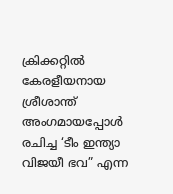ക്രിക്കറ്റില്‍ കേരളീയനായ ശ്രീശാന്ത് അംഗമായപ്പോള്‍ രചിച്ച ‘ടീം ഇന്ത്യാ വിജയീ ഭവ” എന്ന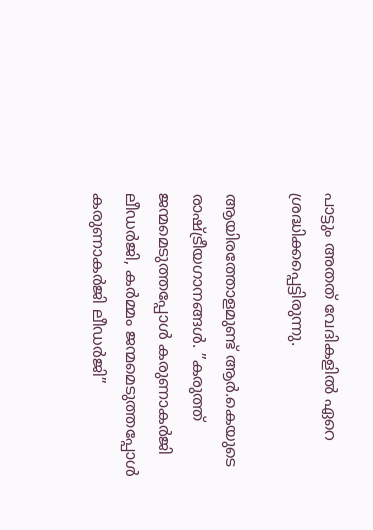പാട്ടും അതത് വേദികളില്‍ ഏറെ ശ്രദ്ധിക്കപ്പെട്ടിരുന്നു.

ആയിരത്തോളമുണ്ട് ആര്‍.കെയുടെ രാഷ്‌ട്രീയഗാനങ്ങള്‍. ”കരുത്ത് ജന്മമെടുത്തപ്പോള്‍ കരുണാകര്‍ജി ലീഡര്‍ജി, കര്‍മ്മം ജന്മമെടുത്തപ്പോള്‍ കരുണാകര്‍ജി ലീഡര്‍ജി”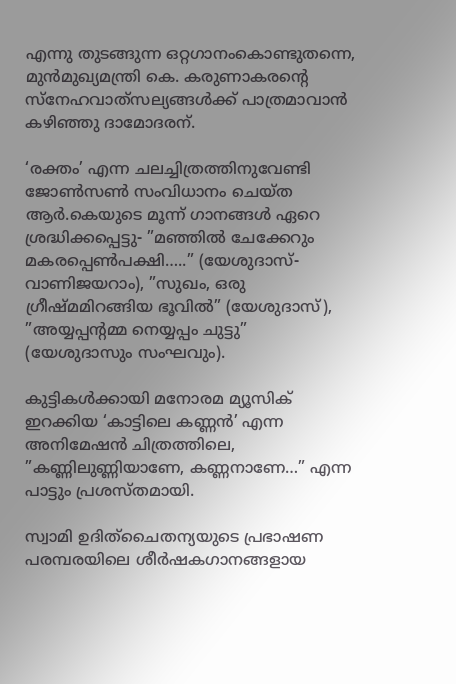എന്നു തുടങ്ങുന്ന ഒറ്റഗാനംകൊണ്ടുതന്നെ, മുന്‍മുഖ്യമന്ത്രി കെ. കരുണാകരന്റെ സ്‌നേഹവാത്‌സല്യങ്ങള്‍ക്ക് പാത്രമാവാന്‍ കഴിഞ്ഞു ദാമോദരന്.

‘രക്തം’ എന്ന ചലച്ചിത്രത്തിനുവേണ്ടി ജോണ്‍സണ്‍ സംവിധാനം ചെയ്ത ആര്‍.കെയുടെ മൂന്ന് ഗാനങ്ങള്‍ ഏറെ ശ്രദ്ധിക്കപ്പെട്ടു- ”മഞ്ഞില്‍ ചേക്കേറും മകരപ്പെണ്‍പക്ഷി…..” (യേശുദാസ്-വാണിജയറാം), ”സുഖം, ഒരു ഗ്രീഷ്മമിറങ്ങിയ ഭൂവില്‍” (യേശുദാസ്), ”അയ്യപ്പന്റമ്മ നെയ്യപ്പം ചുട്ടു” (യേശുദാസും സംഘവും).

കുട്ടികള്‍ക്കായി മനോരമ മ്യൂസിക് ഇറക്കിയ ‘കാട്ടിലെ കണ്ണന്‍’ എന്ന അനിമേഷന്‍ ചിത്രത്തിലെ, ”കണ്ണിലുണ്ണിയാണേ, കണ്ണനാണേ…” എന്ന പാട്ടും പ്രശസ്തമായി.

സ്വാമി ഉദിത്‌ചൈതന്യയുടെ പ്രഭാഷണ പരമ്പരയിലെ ശീര്‍ഷകഗാനങ്ങളായ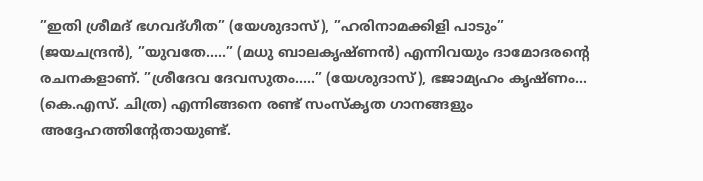”ഇതി ശ്രീമദ് ഭഗവദ്ഗീത” (യേശുദാസ്), ”ഹരിനാമക്കിളി പാടും” (ജയചന്ദ്രന്‍), ”യുവതേ…..” (മധു ബാലകൃഷ്ണന്‍) എന്നിവയും ദാമോദരന്റെ രചനകളാണ്. ”ശ്രീദേവ ദേവസുതം…..” (യേശുദാസ്), ഭജാമ്യഹം കൃഷ്ണം… (കെ.എസ്. ചിത്ര) എന്നിങ്ങനെ രണ്ട് സംസ്‌കൃത ഗാനങ്ങളും അദ്ദേഹത്തിന്റേതായുണ്ട്.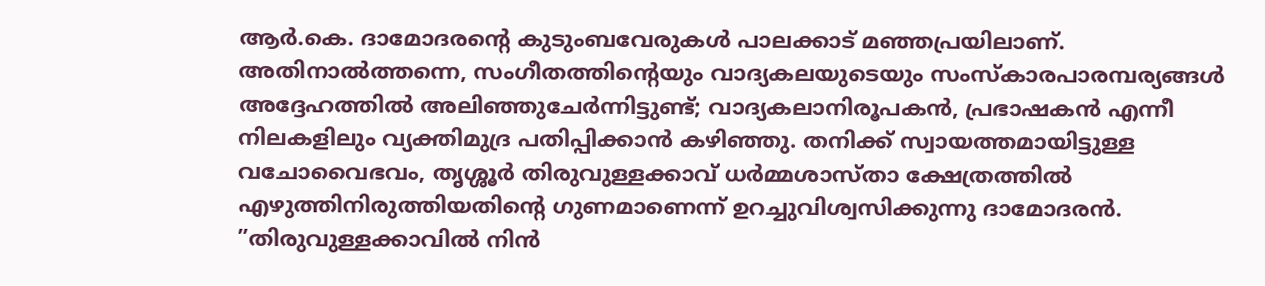ആര്‍.കെ. ദാമോദരന്റെ കുടുംബവേരുകള്‍ പാലക്കാട് മഞ്ഞപ്രയിലാണ്. അതിനാല്‍ത്തന്നെ, സംഗീതത്തിന്റെയും വാദ്യകലയുടെയും സംസ്‌കാരപാരമ്പര്യങ്ങള്‍ അദ്ദേഹത്തില്‍ അലിഞ്ഞുചേര്‍ന്നിട്ടുണ്ട്; വാദ്യകലാനിരൂപകന്‍, പ്രഭാഷകന്‍ എന്നീ നിലകളിലും വ്യക്തിമുദ്ര പതിപ്പിക്കാന്‍ കഴിഞ്ഞു. തനിക്ക് സ്വായത്തമായിട്ടുള്ള വചോവൈഭവം, തൃശ്ശൂര്‍ തിരുവുള്ളക്കാവ് ധര്‍മ്മശാസ്താ ക്ഷേത്രത്തില്‍ എഴുത്തിനിരുത്തിയതിന്റെ ഗുണമാണെന്ന് ഉറച്ചുവിശ്വസിക്കുന്നു ദാമോദരന്‍. ”തിരുവുള്ളക്കാവില്‍ നിന്‍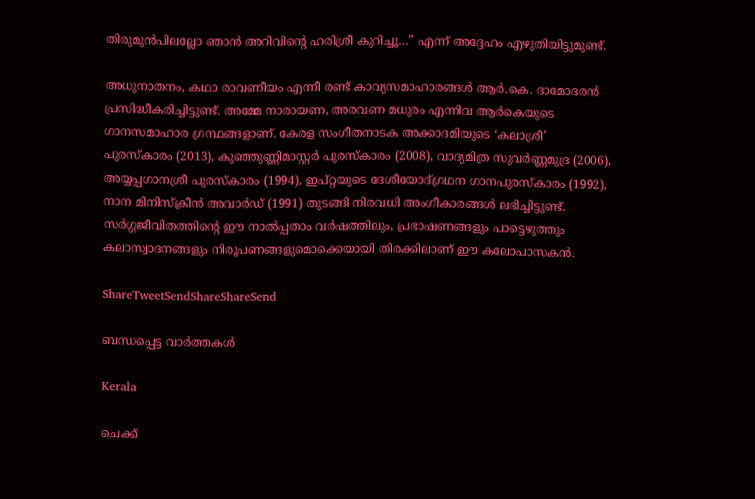തിരുമുന്‍പിലല്ലോ ഞാന്‍ അറിവിന്റെ ഹരിശ്രീ കുറിച്ചൂ…” എന്ന് അദ്ദേഹം എഴുതിയിട്ടുമുണ്ട്.

അധുനാതനം, കഥാ രാവണീയം എന്നീ രണ്ട് കാവ്യസമാഹാരങ്ങള്‍ ആര്‍.കെ. ദാമോദരന്‍ പ്രസിദ്ധീകരിച്ചിട്ടുണ്ട്. അമ്മേ നാരായണ, അരവണ മധുരം എന്നിവ ആര്‍കെയുടെ ഗാനസമാഹാര ഗ്രന്ഥങ്ങളാണ്. കേരള സംഗീതനാടക അക്കാദമിയുടെ ‘കലാശ്രീ’ പുരസ്‌കാരം (2013), കുഞ്ഞുണ്ണിമാസ്റ്റര്‍ പുരസ്‌കാരം (2008), വാദ്യമിത്ര സുവര്‍ണ്ണമുദ്ര (2006), അയ്യപ്പഗാനശ്രീ പുരസ്‌കാരം (1994), ഇപ്റ്റയുടെ ദേശീയോദ്ഗ്രഥന ഗാനപുരസ്‌കാരം (1992), നാന മിനിസ്‌ക്രീന്‍ അവാര്‍ഡ് (1991) തുടങ്ങി നിരവധി അംഗീകാരങ്ങള്‍ ലഭിച്ചിട്ടുണ്ട്. സര്‍ഗ്ഗജീവിതത്തിന്റെ ഈ നാല്‍പ്പതാം വര്‍ഷത്തിലും, പ്രഭാഷണങ്ങളും പാട്ടെഴുത്തും കലാസ്വാദനങ്ങളും നിരൂപണങ്ങളുമൊക്കെയായി തിരക്കിലാണ് ഈ കലോപാസകന്‍.

ShareTweetSendShareShareSend

ബന്ധപ്പെട്ട വാര്‍ത്തകള്‍

Kerala

ചെക്ക്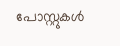പോസ്റ്റുകള്‍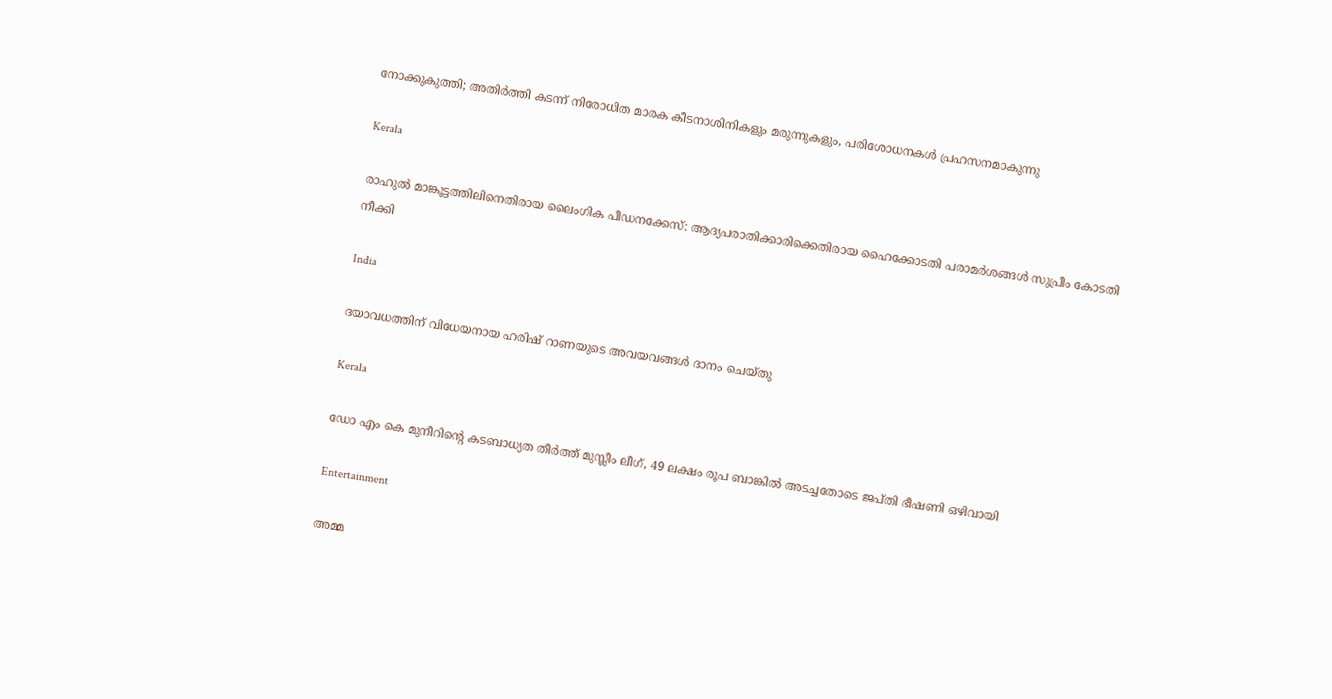നോക്കുകുത്തി; അതിര്‍ത്തി കടന്ന് നിരോധിത മാരക കീടനാശിനികളും മരുന്നുകളും, പരിശോധനകള്‍ പ്രഹസനമാകുന്നു

Kerala

രാഹുല്‍ മാങ്കൂട്ടത്തിലിനെതിരായ ലൈംഗിക പീഡനക്കേസ്: ആദ്യപരാതിക്കാരിക്കെതിരായ ഹൈക്കോടതി പരാമര്‍ശങ്ങള്‍ സുപ്രീം കോടതി നീക്കി

India

ദയാവധത്തിന് വിധേയനായ ഹരിഷ് റാണയുടെ അവയവങ്ങള്‍ ദാനം ചെയ്തു

Kerala

ഡോ എം കെ മുനീറിന്റെ കടബാധ്യത തീര്‍ത്ത് മുസ്ലീം ലീഗ്, 49 ലക്ഷം രൂപ ബാങ്കില്‍ അടച്ചതോടെ ജപ്തി ഭീഷണി ഒഴിവായി

Entertainment

അമ്മ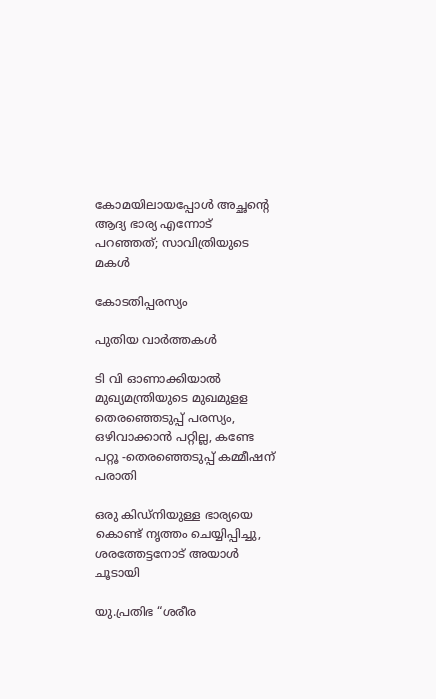കോമയിലായപ്പോൾ അച്ഛന്റെ ആദ്യ ഭാര്യ എന്നോട് പറഞ്ഞത്; സാവിത്രിയുടെ മകൾ

കോടതിപ്പരസ്യം

പുതിയ വാര്‍ത്തകള്‍

ടി വി ഓണാക്കിയാല്‍ മുഖ്യമന്ത്രിയുടെ മുഖമുളള തെരഞ്ഞെടുപ്പ് പരസ്യം, ഒഴിവാക്കാന്‍ പറ്റില്ല, കണ്ടേ പറ്റൂ -തെരഞ്ഞെടുപ്പ് കമ്മീഷന് പരാതി

ഒരു കിഡ്നിയുള്ള ഭാര്യയെ കൊണ്ട് നൃത്തം ചെയ്യിപ്പിച്ചു, ശരത്തേട്ടനോട് അയാൾ ചൂടായി

യു.പ്രതിഭ “ശരീര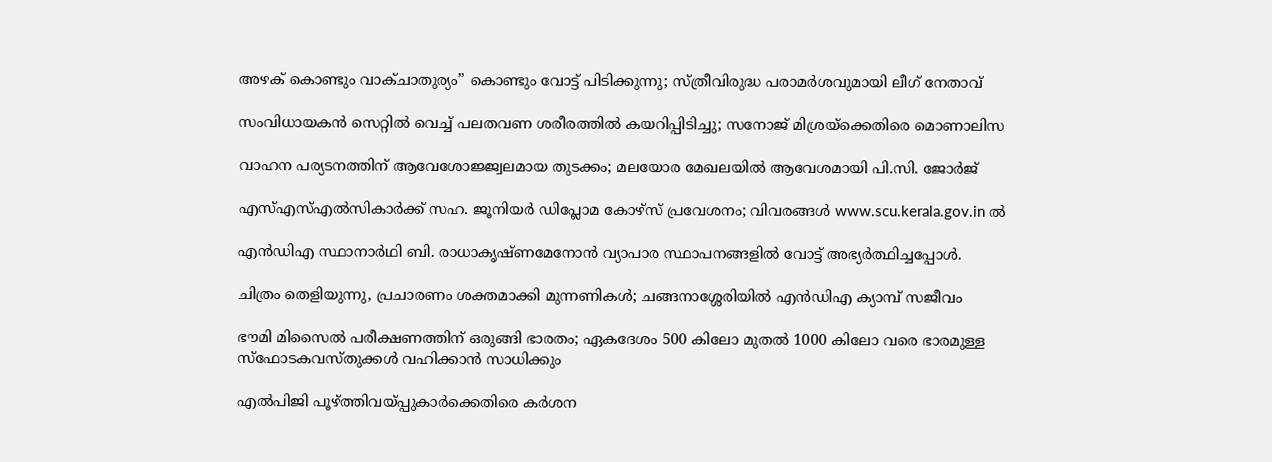അഴക് കൊണ്ടും വാക്ചാതുര്യം” കൊണ്ടും വോട്ട് പിടിക്കുന്നു; സ്ത്രീവിരുദ്ധ പരാമർശവുമായി ലീഗ് നേതാവ്

സംവിധായകൻ സെറ്റിൽ വെച്ച് പലതവണ ശരീരത്തിൽ കയറിപ്പിടിച്ചു; സനോജ് മിശ്രയ്‌ക്കെതിരെ മൊണാലിസ

വാഹന പര്യടനത്തിന് ആവേശോജ്ജ്വലമായ തുടക്കം; മലയോര മേഖലയില്‍ ആവേശമായി പി.സി. ജോര്‍ജ്

എസ്എസ്എല്‍സികാര്‍ക്ക് സഹ. ജൂനിയര്‍ ഡിപ്ലോമ കോഴ്‌സ് പ്രവേശനം; വിവരങ്ങള്‍ www.scu.kerala.gov.in ല്‍

എന്‍ഡിഎ സ്ഥാനാര്‍ഥി ബി. രാധാകൃഷ്ണമേനോന്‍ വ്യാപാര സ്ഥാപനങ്ങളില്‍ വോട്ട് അഭ്യര്‍ത്ഥിച്ചപ്പോള്‍.

ചിത്രം തെളിയുന്നു, പ്രചാരണം ശക്തമാക്കി മുന്നണികള്‍; ചങ്ങനാശ്ശേരിയില്‍ എന്‍ഡിഎ ക്യാമ്പ് സജീവം

ഭൗമി മിസൈല്‍ പരീക്ഷണത്തിന് ഒരുങ്ങി ഭാരതം; ഏകദേശം 500 കിലോ മുതല്‍ 1000 കിലോ വരെ ഭാരമുള്ള സ്ഫോടകവസ്തുക്കള്‍ വഹിക്കാന്‍ സാധിക്കും

എൽപിജി പൂഴ്‌ത്തിവയ്‌പ്പുകാർക്കെതിരെ കർശന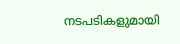നടപടികളുമായി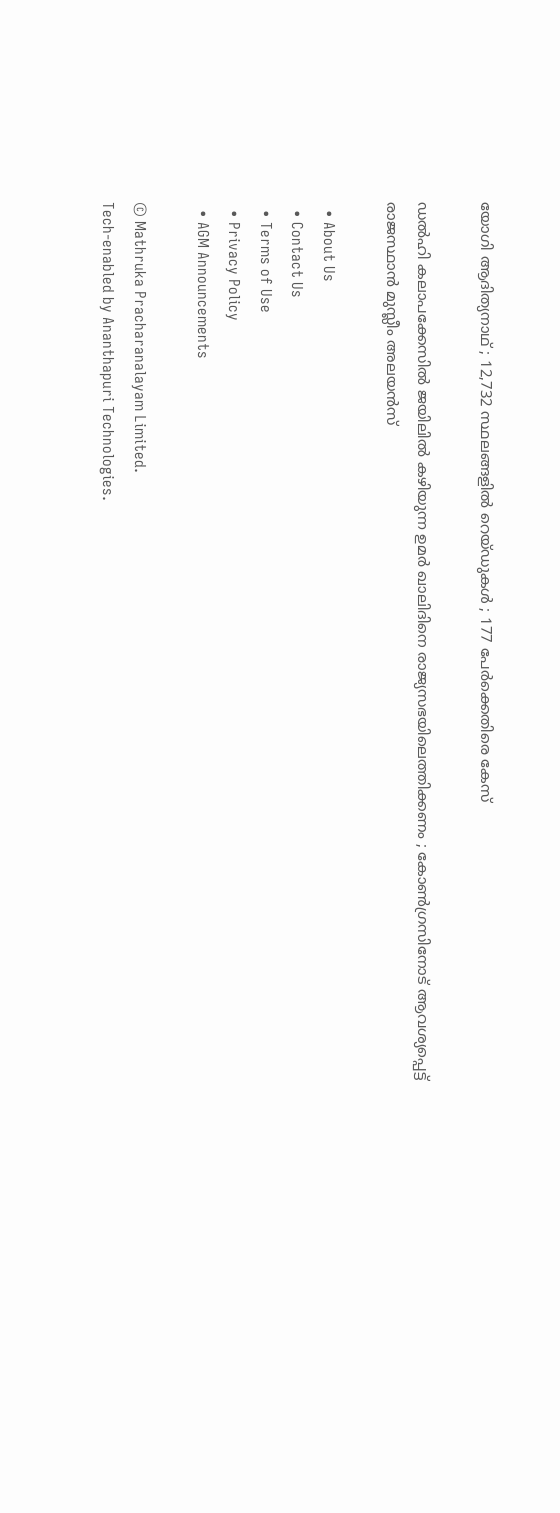യോഗി ആദിത്യനാഥ് ; 12,732 സ്ഥലങ്ങളിൽ റെയ്ഡുകൾ ; 177 പേർക്കെതിരെ കേസ്

ഡൽഹി കലാപക്കേസിൽ ജയിലിൽ കഴിയുന്ന ഉമർ ഖാലിദിനെ രാജ്യസഭയിലെത്തിക്കണം ; കോൺഗ്രസിനോട് ആവശ്യപ്പെട്ട് രാജസ്ഥാൻ മുസ്ലീം അലയൻസ്

  • About Us
  • Contact Us
  • Terms of Use
  • Privacy Policy
  • AGM Announcements

© Mathruka Pracharanalayam Limited.
Tech-enabled by Ananthapuri Technologies.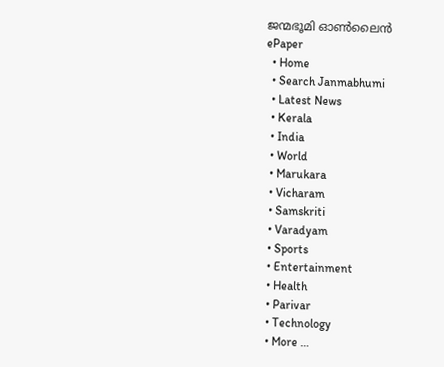ജന്മഭൂമി ഓണ്‍ലൈന്‍
ePaper
  • Home
  • Search Janmabhumi
  • Latest News
  • Kerala
  • India
  • World
  • Marukara
  • Vicharam
  • Samskriti
  • Varadyam
  • Sports
  • Entertainment
  • Health
  • Parivar
  • Technology
  • More …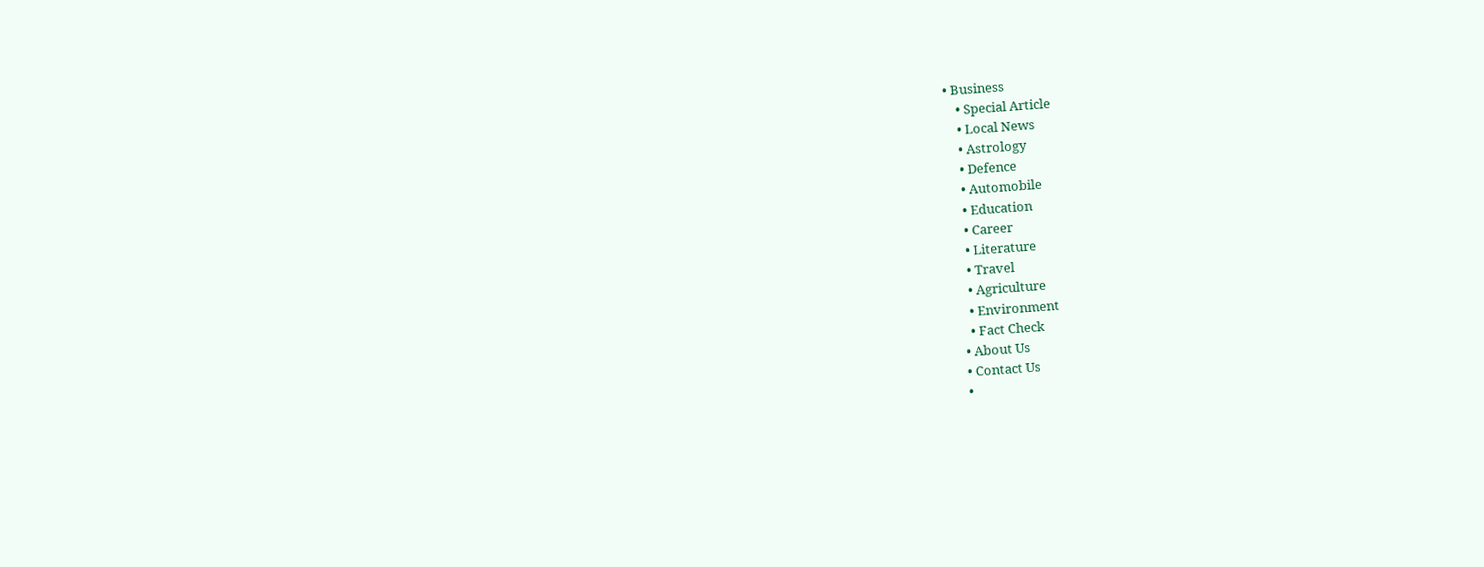• Business
    • Special Article
    • Local News
    • Astrology
    • Defence
    • Automobile
    • Education
    • Career
    • Literature
    • Travel
    • Agriculture
    • Environment
    • Fact Check
  • About Us
  • Contact Us
  •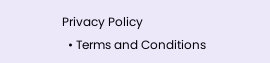Privacy Policy
  • Terms and Conditions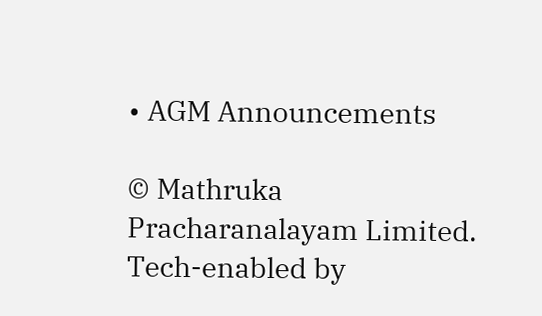• AGM Announcements

© Mathruka Pracharanalayam Limited.
Tech-enabled by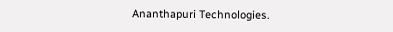Ananthapuri Technologies.